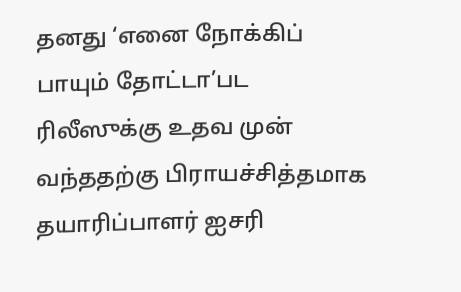தனது ‘எனை நோக்கிப் பாயும் தோட்டா’பட ரிலீஸுக்கு உதவ முன் வந்ததற்கு பிராயச்சித்தமாக தயாரிப்பாளர் ஐசரி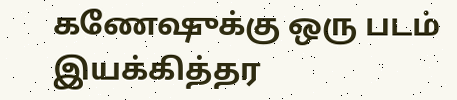கணேஷுக்கு ஒரு படம் இயக்கித்தர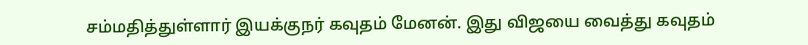சம்மதித்துள்ளார் இயக்குநர் கவுதம் மேனன். இது விஜயை வைத்து கவுதம்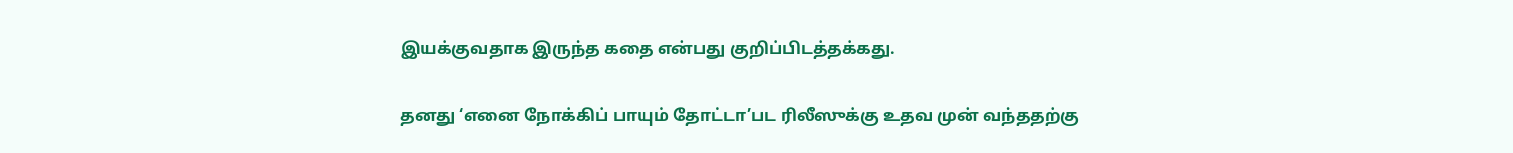இயக்குவதாக இருந்த கதை என்பது குறிப்பிடத்தக்கது.

தனது ‘எனை நோக்கிப் பாயும் தோட்டா’பட ரிலீஸுக்கு உதவ முன் வந்ததற்கு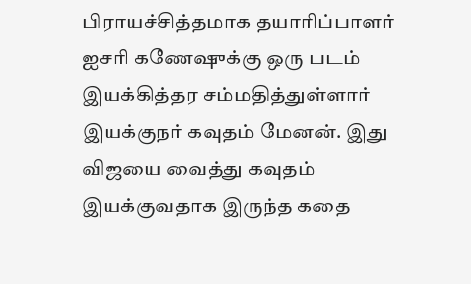பிராயச்சித்தமாக தயாரிப்பாளர் ஐசரி கணேஷுக்கு ஒரு படம் இயக்கித்தர சம்மதித்துள்ளார் இயக்குநர் கவுதம் மேனன். இது விஜயை வைத்து கவுதம் இயக்குவதாக இருந்த கதை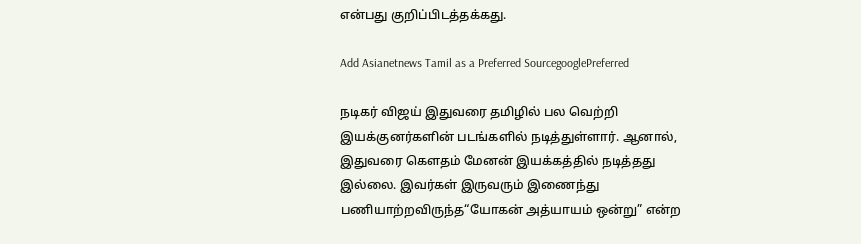என்பது குறிப்பிடத்தக்கது.

Add Asianetnews Tamil as a Preferred SourcegooglePreferred

நடிகர் விஜய் இதுவரை தமிழில் பல வெற்றி இயக்குனர்களின் படங்களில் நடித்துள்ளார். ஆனால், இதுவரை கௌதம் மேனன் இயக்கத்தில் நடித்தது இல்லை. இவர்கள் இருவரும் இணைந்து பணியாற்றவிருந்த“யோகன் அத்யாயம் ஒன்று” என்ற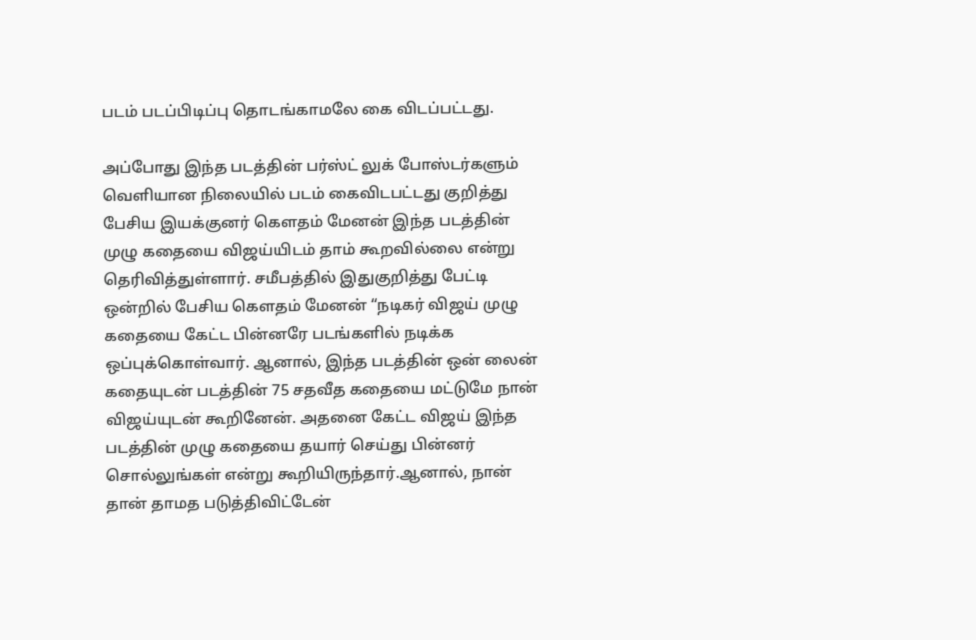படம் படப்பிடிப்பு தொடங்காமலே கை விடப்பட்டது.

அப்போது இந்த படத்தின் பர்ஸ்ட் லுக் போஸ்டர்களும் வெளியான நிலையில் படம் கைவிடபட்டது குறித்து பேசிய இயக்குனர் கௌதம் மேனன் இந்த படத்தின் முழு கதையை விஜய்யிடம் தாம் கூறவில்லை என்று தெரிவித்துள்ளார். சமீபத்தில் இதுகுறித்து பேட்டி ஒன்றில் பேசிய கௌதம் மேனன் “நடிகர் விஜய் முழு கதையை கேட்ட பின்னரே படங்களில் நடிக்க ஒப்புக்கொள்வார். ஆனால், இந்த படத்தின் ஒன் லைன் கதையுடன் படத்தின் 75 சதவீத கதையை மட்டுமே நான் விஜய்யுடன் கூறினேன். அதனை கேட்ட விஜய் இந்த படத்தின் முழு கதையை தயார் செய்து பின்னர் சொல்லுங்கள் என்று கூறியிருந்தார்.ஆனால், நான் தான் தாமத படுத்திவிட்டேன்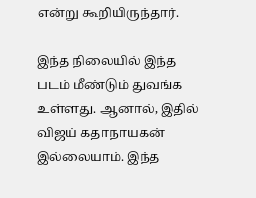என்று கூறியிருந்தார்.

இந்த நிலையில் இந்த படம் மீண்டும் துவங்க உள்ளது. ஆனால், இதில் விஜய் கதாநாயகன் இல்லையாம். இந்த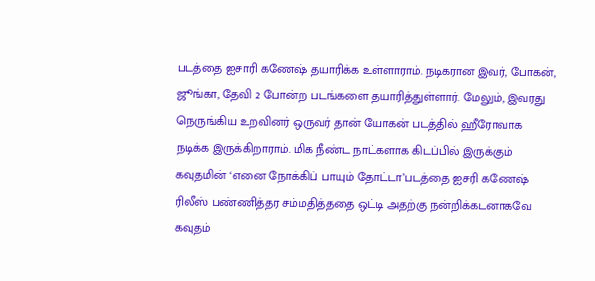படத்தை ஐசாரி கணேஷ் தயாரிக்க உள்ளாராம். நடிகரான இவர், போகன், ஜூங்கா, தேவி 2 போன்ற படங்களை தயாரித்துள்ளார். மேலும், இவரது நெருங்கிய உறவினர் ஒருவர் தான் யோகன் படத்தில் ஹீரோவாக நடிக்க இருக்கிறாராம். மிக நீண்ட நாட்களாக கிடப்பில் இருக்கும் கவுதமின் ‘எனை நோக்கிப் பாயும் தோட்டா’படத்தை ஐசரி கணேஷ் ரிலீஸ் பண்ணித்தர சம்மதித்ததை ஒட்டி அதற்கு நன்றிக்கடனாகவே கவுதம்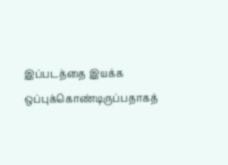இப்படத்தை இயக்க ஒப்புக்கொண்டிருப்பதாகத்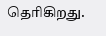தெரிகிறது.